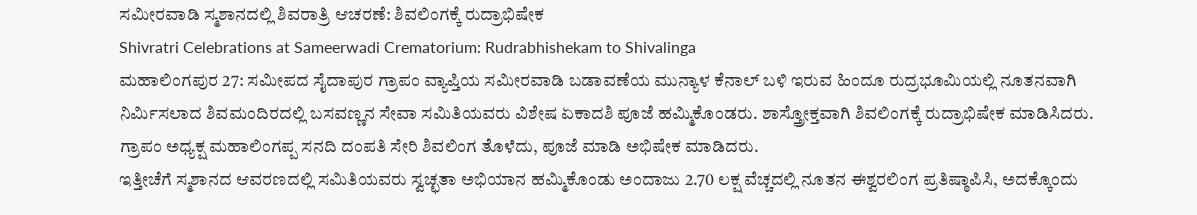ಸಮೀರವಾಡಿ ಸ್ಮಶಾನದಲ್ಲಿ ಶಿವರಾತ್ರಿ ಆಚರಣೆ: ಶಿವಲಿಂಗಕ್ಕೆ ರುದ್ರಾಭಿಷೇಕ
Shivratri Celebrations at Sameerwadi Crematorium: Rudrabhishekam to Shivalinga
ಮಹಾಲಿಂಗಪುರ 27: ಸಮೀಪದ ಸೈದಾಪುರ ಗ್ರಾಪಂ ವ್ಯಾಪ್ತಿಯ ಸಮೀರವಾಡಿ ಬಡಾವಣೆಯ ಮುನ್ಯಾಳ ಕೆನಾಲ್ ಬಳಿ ಇರುವ ಹಿಂದೂ ರುದ್ರಭೂಮಿಯಲ್ಲಿ ನೂತನವಾಗಿ ನಿರ್ಮಿಸಲಾದ ಶಿವಮಂದಿರದಲ್ಲಿ ಬಸವಣ್ಣನ ಸೇವಾ ಸಮಿತಿಯವರು ವಿಶೇಷ ಏಕಾದಶಿ ಪೂಜೆ ಹಮ್ಮಿಕೊಂಡರು. ಶಾಸ್ತ್ರೋಕ್ತವಾಗಿ ಶಿವಲಿಂಗಕ್ಕೆ ರುದ್ರಾಭಿಷೇಕ ಮಾಡಿಸಿದರು. ಗ್ರಾಪಂ ಅಧ್ಯಕ್ಷ ಮಹಾಲಿಂಗಪ್ಪ ಸನದಿ ದಂಪತಿ ಸೇರಿ ಶಿವಲಿಂಗ ತೊಳೆದು, ಪೂಜೆ ಮಾಡಿ ಅಭಿಷೇಕ ಮಾಡಿದರು.
ಇತ್ತೀಚೆಗೆ ಸ್ಮಶಾನದ ಆವರಣದಲ್ಲಿ ಸಮಿತಿಯವರು ಸ್ವಚ್ಛತಾ ಅಭಿಯಾನ ಹಮ್ಮಿಕೊಂಡು ಅಂದಾಜು 2.70 ಲಕ್ಷ ವೆಚ್ಚದಲ್ಲಿ ನೂತನ ಈಶ್ವರಲಿಂಗ ಪ್ರತಿಷ್ಠಾಪಿಸಿ, ಅದಕ್ಕೊಂದು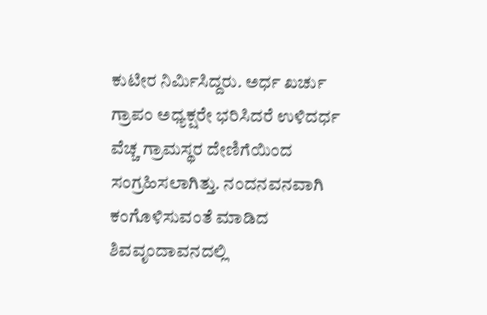ಕುಟೀರ ನಿರ್ಮಿಸಿದ್ದರು. ಅರ್ಧ ಖರ್ಚು ಗ್ರಾಪಂ ಅಧ್ಯಕ್ಷರೇ ಭರಿಸಿದರೆ ಉಳಿದರ್ಧ ವೆಚ್ಚ ಗ್ರಾಮಸ್ಥರ ದೇಣಿಗೆಯಿಂದ ಸಂಗ್ರಹಿಸಲಾಗಿತ್ತು. ನಂದನವನವಾಗಿ ಕಂಗೊಳಿಸುವಂತೆ ಮಾಡಿದ ಶಿವವೃಂದಾವನದಲ್ಲಿ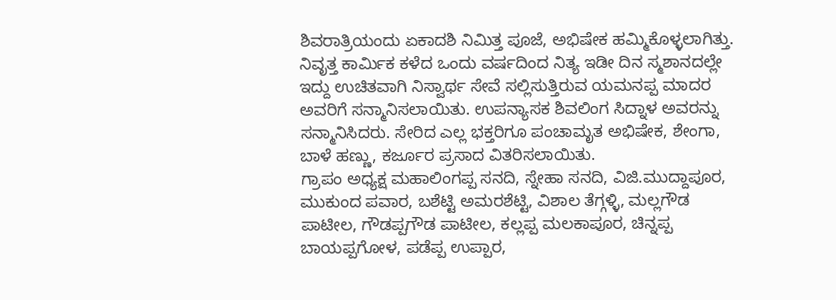ಶಿವರಾತ್ರಿಯಂದು ಏಕಾದಶಿ ನಿಮಿತ್ತ ಪೂಜೆ, ಅಭಿಷೇಕ ಹಮ್ಮಿಕೊಳ್ಳಲಾಗಿತ್ತು. ನಿವೃತ್ತ ಕಾರ್ಮಿಕ ಕಳೆದ ಒಂದು ವರ್ಷದಿಂದ ನಿತ್ಯ ಇಡೀ ದಿನ ಸ್ಮಶಾನದಲ್ಲೇ ಇದ್ದು ಉಚಿತವಾಗಿ ನಿಸ್ವಾರ್ಥ ಸೇವೆ ಸಲ್ಲಿಸುತ್ತಿರುವ ಯಮನಪ್ಪ ಮಾದರ ಅವರಿಗೆ ಸನ್ಮಾನಿಸಲಾಯಿತು. ಉಪನ್ಯಾಸಕ ಶಿವಲಿಂಗ ಸಿದ್ನಾಳ ಅವರನ್ನು ಸನ್ಮಾನಿಸಿದರು. ಸೇರಿದ ಎಲ್ಲ ಭಕ್ತರಿಗೂ ಪಂಚಾಮೃತ ಅಭಿಷೇಕ, ಶೇಂಗಾ, ಬಾಳೆ ಹಣ್ಣು, ಕರ್ಜೂರ ಪ್ರಸಾದ ವಿತರಿಸಲಾಯಿತು.
ಗ್ರಾಪಂ ಅಧ್ಯಕ್ಷ ಮಹಾಲಿಂಗಪ್ಪ ಸನದಿ, ಸ್ನೇಹಾ ಸನದಿ, ವಿಜಿ.ಮುದ್ದಾಪೂರ, ಮುಕುಂದ ಪವಾರ, ಬಶೆಟ್ಟಿ ಅಮರಶೆಟ್ಟಿ, ವಿಶಾಲ ತೆಗ್ಗಳ್ಳಿ, ಮಲ್ಲಗೌಡ ಪಾಟೀಲ, ಗೌಡಪ್ಪಗೌಡ ಪಾಟೀಲ, ಕಲ್ಲಪ್ಪ ಮಲಕಾಪೂರ, ಚಿನ್ನಪ್ಪ ಬಾಯಪ್ಪಗೋಳ, ಪಡೆಪ್ಪ ಉಪ್ಪಾರ,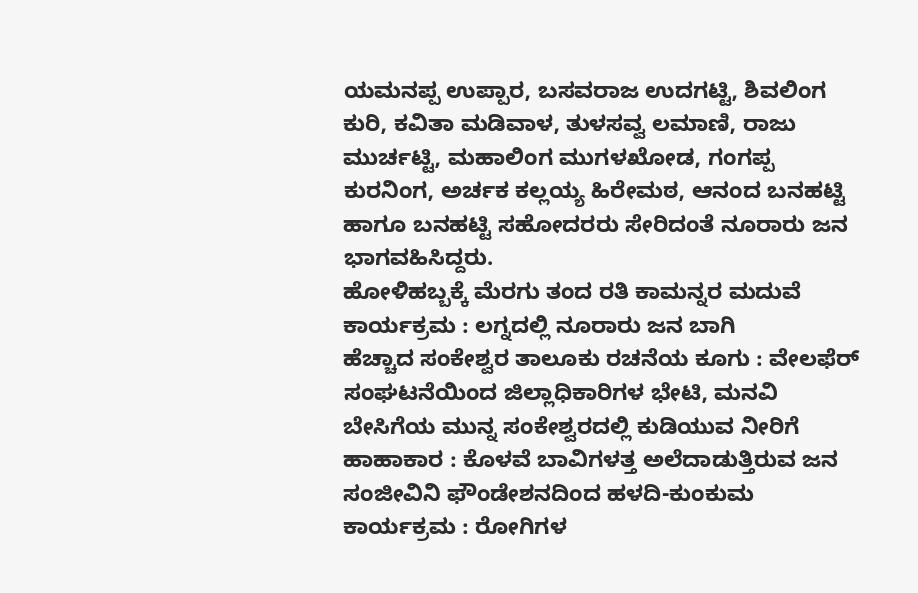ಯಮನಪ್ಪ ಉಪ್ಪಾರ, ಬಸವರಾಜ ಉದಗಟ್ಟಿ, ಶಿವಲಿಂಗ ಕುರಿ, ಕವಿತಾ ಮಡಿವಾಳ, ತುಳಸವ್ವ ಲಮಾಣಿ, ರಾಜು ಮುರ್ಚಟ್ಟಿ, ಮಹಾಲಿಂಗ ಮುಗಳಖೋಡ, ಗಂಗಪ್ಪ ಕುರನಿಂಗ, ಅರ್ಚಕ ಕಲ್ಲಯ್ಯ ಹಿರೇಮಠ, ಆನಂದ ಬನಹಟ್ಟಿ ಹಾಗೂ ಬನಹಟ್ಟಿ ಸಹೋದರರು ಸೇರಿದಂತೆ ನೂರಾರು ಜನ ಭಾಗವಹಿಸಿದ್ದರು.
ಹೋಳಿಹಬ್ಬಕ್ಕೆ ಮೆರಗು ತಂದ ರತಿ ಕಾಮನ್ನರ ಮದುವೆ ಕಾರ್ಯಕ್ರಮ : ಲಗ್ನದಲ್ಲಿ ನೂರಾರು ಜನ ಬಾಗಿ
ಹೆಚ್ಚಾದ ಸಂಕೇಶ್ವರ ತಾಲೂಕು ರಚನೆಯ ಕೂಗು : ವೇಲಫೆರ್ ಸಂಘಟನೆಯಿಂದ ಜಿಲ್ಲಾಧಿಕಾರಿಗಳ ಭೇಟಿ, ಮನವಿ
ಬೇಸಿಗೆಯ ಮುನ್ನ ಸಂಕೇಶ್ವರದಲ್ಲಿ ಕುಡಿಯುವ ನೀರಿಗೆ ಹಾಹಾಕಾರ : ಕೊಳವೆ ಬಾವಿಗಳತ್ತ ಅಲೆದಾಡುತ್ತಿರುವ ಜನ
ಸಂಜೀವಿನಿ ಫೌಂಡೇಶನದಿಂದ ಹಳದಿ-ಕುಂಕುಮ ಕಾರ್ಯಕ್ರಮ : ರೋಗಿಗಳ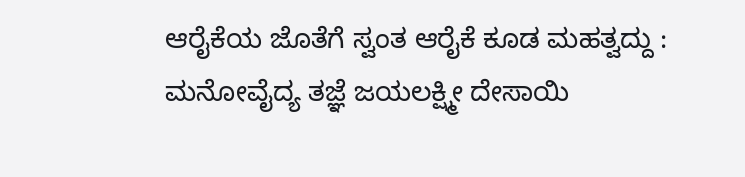ಆರೈಕೆಯ ಜೊತೆಗೆ ಸ್ವಂತ ಆರೈಕೆ ಕೂಡ ಮಹತ್ವದ್ದು : ಮನೋವೈದ್ಯ ತಜ್ಞೆ ಜಯಲಕ್ಷ್ಮೀ ದೇಸಾಯಿ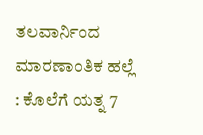ತಲವಾರ್ನಿಂದ ಮಾರಣಾಂತಿಕ ಹಲ್ಲೆ : ಕೊಲೆಗೆ ಯತ್ನ 7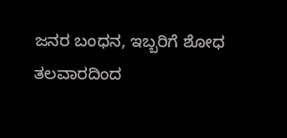ಜನರ ಬಂಧನ, ಇಬ್ಬರಿಗೆ ಶೋಧ
ತಲವಾರದಿಂದ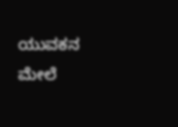ಯುವಕನ ಮೇಲೆ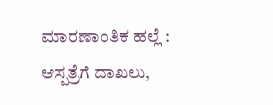ಮಾರಣಾಂತಿಕ ಹಲ್ಲೆ : ಆಸ್ಪತ್ರೆಗೆ ದಾಖಲು,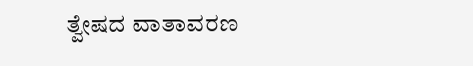ತ್ವೇಷದ ವಾತಾವರಣ